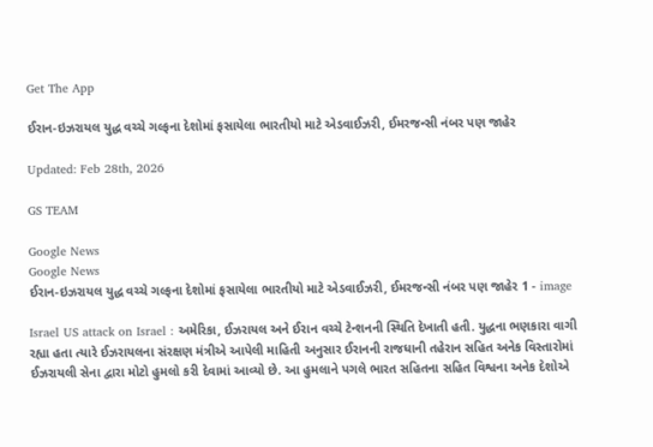Get The App

ઈરાન-ઇઝરાયલ યુદ્ધ વચ્ચે ગલ્ફના દેશોમાં ફસાયેલા ભારતીયો માટે એડવાઈઝરી, ઈમરજન્સી નંબર પણ જાહેર

Updated: Feb 28th, 2026

GS TEAM

Google News
Google News
ઈરાન-ઇઝરાયલ યુદ્ધ વચ્ચે ગલ્ફના દેશોમાં ફસાયેલા ભારતીયો માટે એડવાઈઝરી, ઈમરજન્સી નંબર પણ જાહેર 1 - image

Israel US attack on Israel : અમેરિકા, ઈઝરાયલ અને ઈરાન વચ્ચે ટેન્શનની સ્થિતિ દેખાતી હતી. યુદ્ધના ભણકારા વાગી રહ્યા હતા ત્યારે ઈઝરાયલના સંરક્ષણ મંત્રીએ આપેલી માહિતી અનુસાર ઈરાનની રાજધાની તહેરાન સહિત અનેક વિસ્તારોમાં ઈઝરાયલી સેના દ્વારા મોટો હુમલો કરી દેવામાં આવ્યો છે. આ હુમલાને પગલે ભારત સહિતના સહિત વિશ્વના અનેક દેશોએ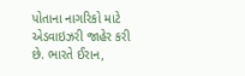પોતાના નાગરિકો માટે એડવાઇઝરી જાહેર કરી છે. ભારતે ઈરાન,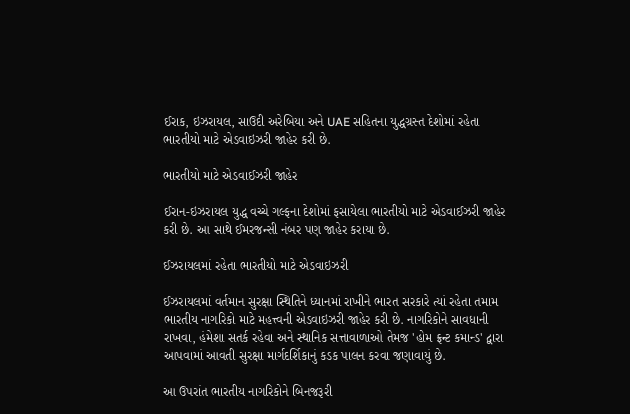ઈરાક, ઇઝરાયલ, સાઉદી અરેબિયા અને UAE સહિતના યુદ્ધગ્રસ્ત દેશોમાં રહેતા ભારતીયો માટે એડવાઇઝરી જાહેર કરી છે.

ભારતીયો માટે એડવાઈઝરી જાહેર

ઈરાન-ઇઝરાયલ યુદ્ધ વચ્ચે ગલ્ફના દેશોમાં ફસાયેલા ભારતીયો માટે એડવાઈઝરી જાહેર કરી છે. આ સાથે ઈમરજન્સી નંબર પણ જાહેર કરાયા છે.

ઈઝરાયલમાં રહેતા ભારતીયો માટે એડવાઇઝરી

ઈઝરાયલમાં વર્તમાન સુરક્ષા સ્થિતિને ધ્યાનમાં રાખીને ભારત સરકારે ત્યાં રહેતા તમામ ભારતીય નાગરિકો માટે મહત્ત્વની એડવાઇઝરી જાહેર કરી છે. નાગરિકોને સાવધાની રાખવા, હંમેશા સતર્ક રહેવા અને સ્થાનિક સત્તાવાળાઓ તેમજ 'હોમ ફ્રન્ટ કમાન્ડ' દ્વારા આપવામાં આવતી સુરક્ષા માર્ગદર્શિકાનું કડક પાલન કરવા જણાવાયું છે.

આ ઉપરાંત ભારતીય નાગરિકોને બિનજરૂરી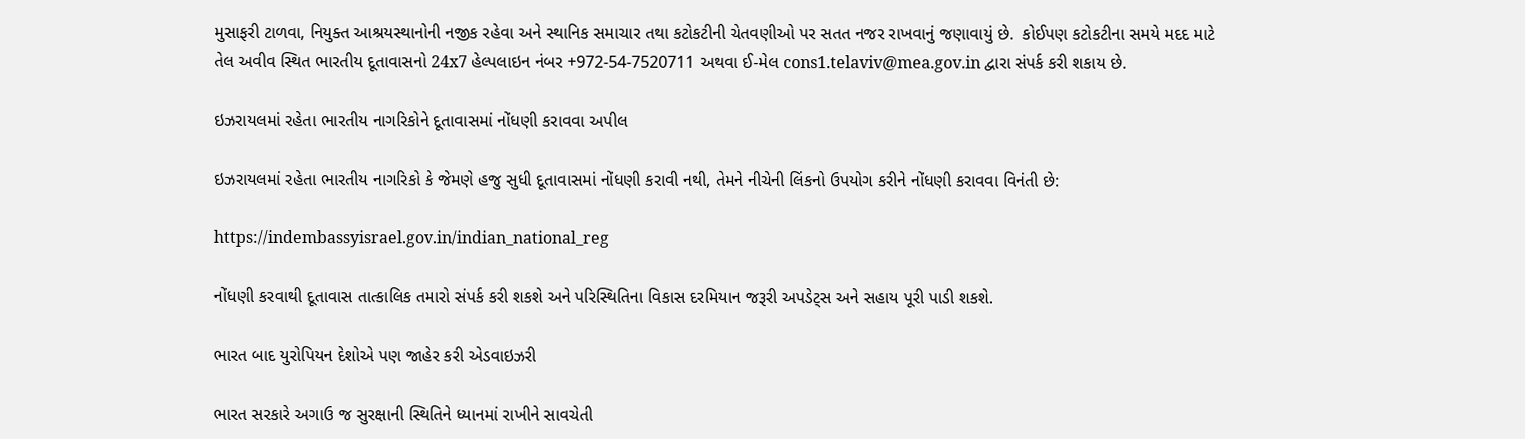મુસાફરી ટાળવા, નિયુક્ત આશ્રયસ્થાનોની નજીક રહેવા અને સ્થાનિક સમાચાર તથા કટોકટીની ચેતવણીઓ પર સતત નજર રાખવાનું જણાવાયું છે.  કોઈપણ કટોકટીના સમયે મદદ માટે તેલ અવીવ સ્થિત ભારતીય દૂતાવાસનો 24x7 હેલ્પલાઇન નંબર +972-54-7520711 અથવા ઈ-મેલ cons1.telaviv@mea.gov.in દ્વારા સંપર્ક કરી શકાય છે.

ઇઝરાયલમાં રહેતા ભારતીય નાગરિકોને દૂતાવાસમાં નોંધણી કરાવવા અપીલ

ઇઝરાયલમાં રહેતા ભારતીય નાગરિકો કે જેમણે હજુ સુધી દૂતાવાસમાં નોંધણી કરાવી નથી, તેમને નીચેની લિંકનો ઉપયોગ કરીને નોંધણી કરાવવા વિનંતી છે:

https://indembassyisrael.gov.in/indian_national_reg

નોંધણી કરવાથી દૂતાવાસ તાત્કાલિક તમારો સંપર્ક કરી શકશે અને પરિસ્થિતિના વિકાસ દરમિયાન જરૂરી અપડેટ્સ અને સહાય પૂરી પાડી શકશે.

ભારત બાદ યુરોપિયન દેશોએ પણ જાહેર કરી એડવાઇઝરી

ભારત સરકારે અગાઉ જ સુરક્ષાની સ્થિતિને ધ્યાનમાં રાખીને સાવચેતી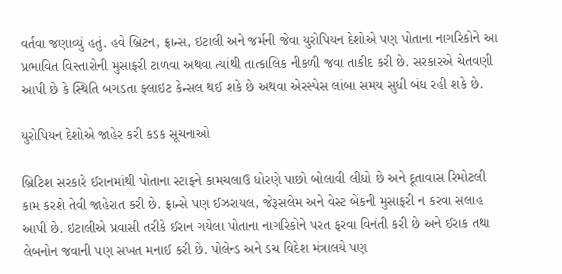વર્તવા જણાવ્યું હતું. હવે બ્રિટન, ફ્રાન્સ, ઇટાલી અને જર્મની જેવા યુરોપિયન દેશોએ પણ પોતાના નાગરિકોને આ પ્રભાવિત વિસ્તારોની મુસાફરી ટાળવા અથવા ત્યાંથી તાત્કાલિક નીકળી જવા તાકીદ કરી છે. સરકારએ ચેતવણી આપી છે કે સ્થિતિ બગડતા ફ્લાઇટ કેન્સલ થઈ શકે છે અથવા એરસ્પેસ લાંબા સમય સુધી બંધ રહી શકે છે.

યુરોપિયન દેશોએ જાહેર કરી કડક સૂચનાઓ

બ્રિટિશ સરકારે ઈરાનમાંથી પોતાના સ્ટાફને કામચલાઉ ધોરણે પાછો બોલાવી લીધો છે અને દૂતાવાસ રિમોટલી કામ કરશે તેવી જાહેરાત કરી છે. ફ્રાન્સે પણ ઈઝરાયલ, જેરૂસલેમ અને વેસ્ટ બેંકની મુસાફરી ન કરવા સલાહ આપી છે. ઇટાલીએ પ્રવાસી તરીકે ઈરાન ગયેલા પોતાના નાગરિકોને પરત ફરવા વિનંતી કરી છે અને ઈરાક તથા લેબનોન જવાની પણ સખત મનાઈ કરી છે. પોલેન્ડ અને ડચ વિદેશ મંત્રાલયે પણ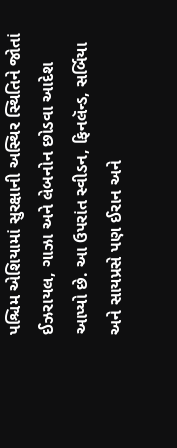પશ્ચિમ એશિયામાં સુરક્ષાની અસ્થિર સ્થિતિને જોતાં ઈઝરાયલ, ગાઝા અને લેબનોન છોડવા આદેશ આપ્યો છે. આ ઉપરાંત સ્વીડન, ફિનલૅન્ડ, સર્બિયા અને સાયપ્રસે પણ ઈરાન અને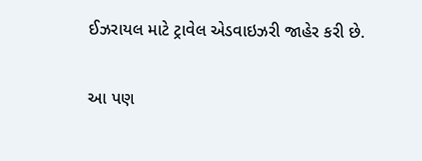ઈઝરાયલ માટે ટ્રાવેલ એડવાઇઝરી જાહેર કરી છે.

આ પણ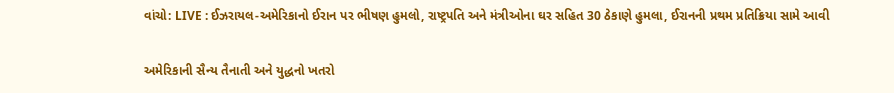વાંચો: LIVE : ઈઝરાયલ-અમેરિકાનો ઈરાન પર ભીષણ હુમલો, રાષ્ટ્રપતિ અને મંત્રીઓના ઘર સહિત 30 ઠેકાણે હુમલા, ઈરાનની પ્રથમ પ્રતિક્રિયા સામે આવી

અમેરિકાની સૈન્ય તૈનાતી અને યુદ્ધનો ખતરો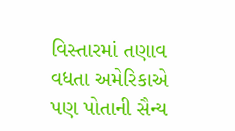વિસ્તારમાં તણાવ વધતા અમેરિકાએ પણ પોતાની સૈન્ય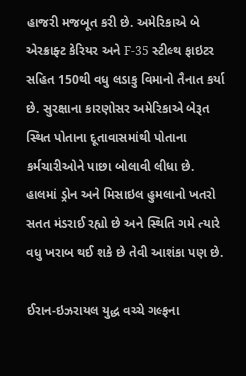હાજરી મજબૂત કરી છે. અમેરિકાએ બે એરક્રાફ્ટ કેરિયર અને F-35 સ્ટીલ્થ ફાઇટર સહિત 150થી વધુ લડાકુ વિમાનો તૈનાત કર્યા છે. સુરક્ષાના કારણોસર અમેરિકાએ બેરૂત સ્થિત પોતાના દૂતાવાસમાંથી પોતાના કર્મચારીઓને પાછા બોલાવી લીધા છે.  હાલમાં ડ્રોન અને મિસાઇલ હુમલાનો ખતરો સતત મંડરાઈ રહ્યો છે અને સ્થિતિ ગમે ત્યારે વધુ ખરાબ થઈ શકે છે તેવી આશંકા પણ છે.

ઈરાન-ઇઝરાયલ યુદ્ધ વચ્ચે ગલ્ફના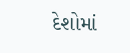દેશોમાં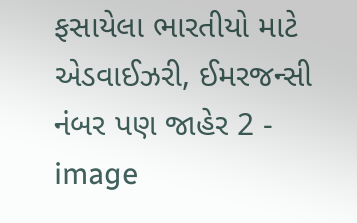ફસાયેલા ભારતીયો માટે એડવાઈઝરી, ઈમરજન્સી નંબર પણ જાહેર 2 - image